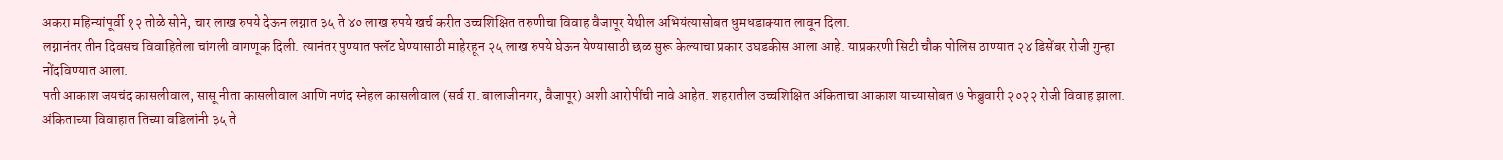अकरा महिन्यांपूर्वी १२ तोळे सोने, चार लाख रुपये देऊन लग्नात ३५ ते ४० लाख रुपये खर्च करीत उच्चशिक्षित तरुणीचा विवाह वैजापूर येथील अभियंत्यासोबत धुमधडाक्यात लावून दिला.
लग्नानंतर तीन दिवसच विवाहितेला चांगली वागणूक दिली. त्यानंतर पुण्यात फ्लॅट घेण्यासाठी माहेरहून २५ लाख रुपये घेऊन येण्यासाठी छळ सुरू केल्याचा प्रकार उघडकीस आला आहे. याप्रकरणी सिटी चौक पोलिस ठाण्यात २४ डिसेंबर रोजी गुन्हा नोंदविण्यात आला.
पती आकाश जयचंद कासलीवाल, सासू नीता कासलीवाल आणि नणंद स्नेहल कासलीवाल (सर्व रा. बालाजीनगर, वैजापूर) अशी आरोपींची नावे आहेत. शहरातील उच्चशिक्षित अंकिताचा आकाश याच्यासोबत ७ फेब्रुवारी २०२२ रोजी विवाह झाला. अंकिताच्या विवाहात तिच्या वडिलांनी ३५ ते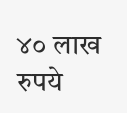४० लाख रुपये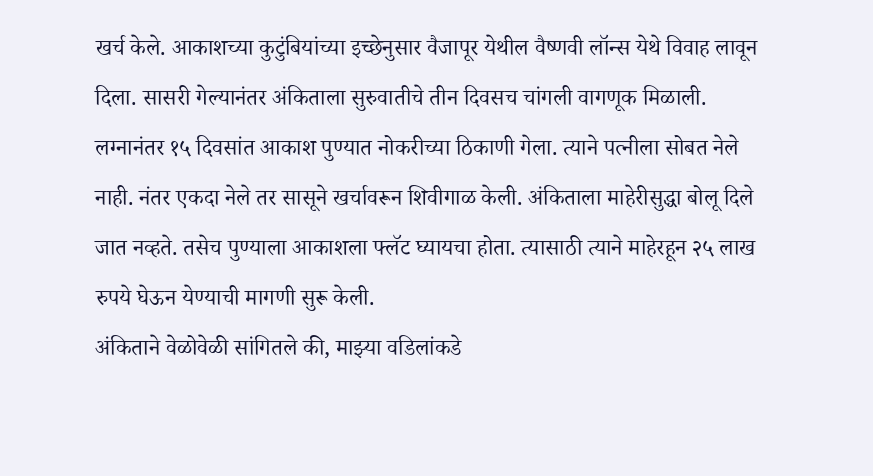खर्च केले. आकाशच्या कुटुंबियांच्या इच्छेनुसार वैजापूर येथील वैष्णवी लॉन्स येथे विवाह लावून दिला. सासरी गेल्यानंतर अंकिताला सुरुवातीचे तीन दिवसच चांगली वागणूक मिळाली. लग्नानंतर १५ दिवसांत आकाश पुण्यात नोकरीच्या ठिकाणी गेला. त्याने पत्नीला सोबत नेले नाही. नंतर एकदा नेले तर सासूने खर्चावरून शिवीगाळ केली. अंकिताला माहेरीसुद्धा बोलू दिले जात नव्हते. तसेच पुण्याला आकाशला फ्लॅट घ्यायचा होता. त्यासाठी त्याने माहेरहून २५ लाख रुपये घेऊन येण्याची मागणी सुरू केली.
अंकिताने वेळोवेळी सांगितले की, माझ्या वडिलांकडे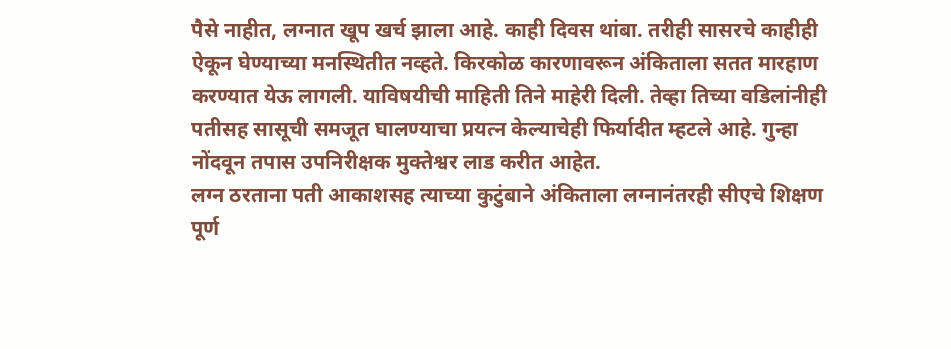पैसे नाहीत, लग्नात खूप खर्च झाला आहे. काही दिवस थांबा. तरीही सासरचे काहीही ऐकून घेण्याच्या मनस्थितीत नव्हते. किरकोळ कारणावरून अंकिताला सतत मारहाण करण्यात येऊ लागली. याविषयीची माहिती तिने माहेरी दिली. तेव्हा तिच्या वडिलांनीही पतीसह सासूची समजूत घालण्याचा प्रयत्न केल्याचेही फिर्यादीत म्हटले आहे. गुन्हा नोंदवून तपास उपनिरीक्षक मुक्तेश्वर लाड करीत आहेत.
लग्न ठरताना पती आकाशसह त्याच्या कुटुंबाने अंकिताला लग्नानंतरही सीएचे शिक्षण पूर्ण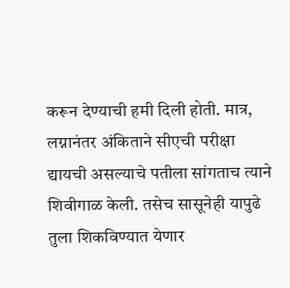करून देण्याची हमी दिली होती. मात्र, लग्नानंतर अंकिताने सीएची परीक्षा द्यायची असल्याचे पतीला सांगताच त्याने शिवीगाळ केली. तसेच सासूनेही यापुढे तुला शिकविण्यात येणार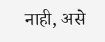नाही, असे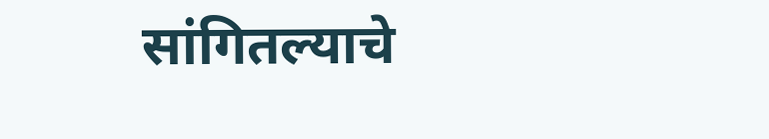सांगितल्याचे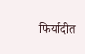फिर्यादीत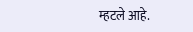म्हटले आहे.